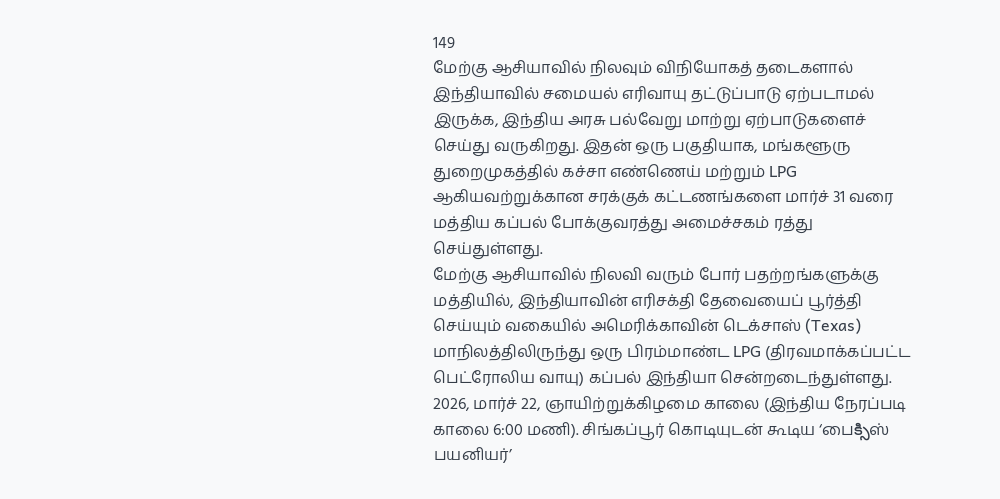149
மேற்கு ஆசியாவில் நிலவும் விநியோகத் தடைகளால் இந்தியாவில் சமையல் எரிவாயு தட்டுப்பாடு ஏற்படாமல் இருக்க, இந்திய அரசு பல்வேறு மாற்று ஏற்பாடுகளைச் செய்து வருகிறது. இதன் ஒரு பகுதியாக, மங்களூரு துறைமுகத்தில் கச்சா எண்ணெய் மற்றும் LPG ஆகியவற்றுக்கான சரக்குக் கட்டணங்களை மார்ச் 31 வரை மத்திய கப்பல் போக்குவரத்து அமைச்சகம் ரத்து செய்துள்ளது.
மேற்கு ஆசியாவில் நிலவி வரும் போர் பதற்றங்களுக்கு மத்தியில், இந்தியாவின் எரிசக்தி தேவையைப் பூர்த்தி செய்யும் வகையில் அமெரிக்காவின் டெக்சாஸ் (Texas) மாநிலத்திலிருந்து ஒரு பிரம்மாண்ட LPG (திரவமாக்கப்பட்ட பெட்ரோலிய வாயு) கப்பல் இந்தியா சென்றடைந்துள்ளது.
2026, மார்ச் 22, ஞாயிற்றுக்கிழமை காலை (இந்திய நேரப்படி காலை 6:00 மணி). சிங்கப்பூர் கொடியுடன் கூடிய ‘பைక్సిஸ் பயனியர்’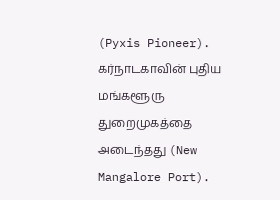(Pyxis Pioneer). கர்நாடகாவின் புதிய மங்களூரு துறைமுகத்தை அடைந்தது (New Mangalore Port).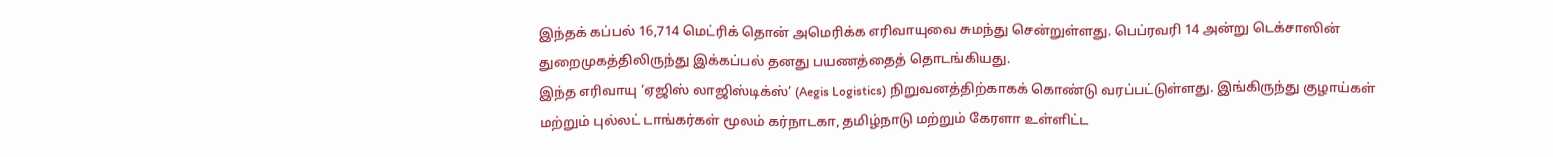இந்தக் கப்பல் 16,714 மெட்ரிக் தொன் அமெரிக்க எரிவாயுவை சுமந்து சென்றுள்ளது. பெப்ரவரி 14 அன்று டெக்சாஸின் துறைமுகத்திலிருந்து இக்கப்பல் தனது பயணத்தைத் தொடங்கியது.
இந்த எரிவாயு ‘ஏஜிஸ் லாஜிஸ்டிக்ஸ்’ (Aegis Logistics) நிறுவனத்திற்காகக் கொண்டு வரப்பட்டுள்ளது. இங்கிருந்து குழாய்கள் மற்றும் புல்லட் டாங்கர்கள் மூலம் கர்நாடகா, தமிழ்நாடு மற்றும் கேரளா உள்ளிட்ட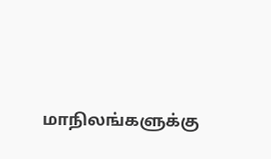மாநிலங்களுக்கு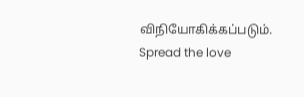விநியோகிக்கப்படும்.
Spread the love